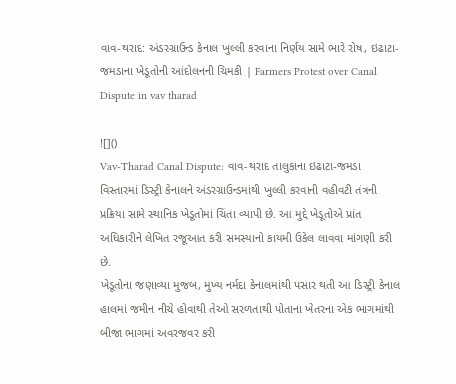વાવ-થરાદ: અંડરગ્રાઉન્ડ કેનાલ ખુલ્લી કરવાના નિર્ણય સામે ભારે રોષ, ઇઢાટા-જમડાના ખેડૂતોની આંદોલનની ચિમકી | Farmers Protest over Canal Dispute in vav tharad

![]()
Vav-Tharad Canal Dispute: વાવ-થરાદ તાલુકાના ઇઢાટા-જમડા વિસ્તારમાં ડિસ્ટ્રી કેનાલને અંડરગ્રાઉન્ડમાંથી ખુલ્લી કરવાની વહીવટી તંત્રની પ્રક્રિયા સામે સ્થાનિક ખેડૂતોમાં ચિંતા વ્યાપી છે. આ મુદ્દે ખેડૂતોએ પ્રાંત અધિકારીને લેખિત રજૂઆત કરી સમસ્યાનો કાયમી ઉકેલ લાવવા માંગણી કરી છે.
ખેડૂતોના જણાવ્યા મુજબ, મુખ્ય નર્મદા કેનાલમાંથી પસાર થતી આ ડિસ્ટ્રી કેનાલ હાલમાં જમીન નીચે હોવાથી તેઓ સરળતાથી પોતાના ખેતરના એક ભાગમાંથી બીજા ભાગમાં અવરજવર કરી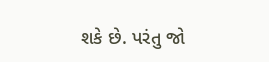શકે છે. પરંતુ જો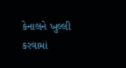કેનાલને ખુલ્લી કરવામાં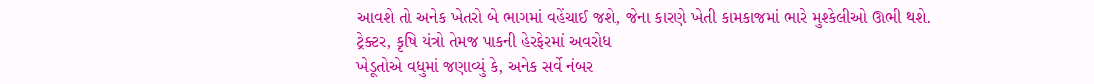આવશે તો અનેક ખેતરો બે ભાગમાં વહેંચાઈ જશે, જેના કારણે ખેતી કામકાજમાં ભારે મુશ્કેલીઓ ઊભી થશે.
ટ્રેક્ટર, કૃષિ યંત્રો તેમજ પાકની હેરફેરમાં અવરોધ
ખેડૂતોએ વધુમાં જણાવ્યું કે, અનેક સર્વે નંબર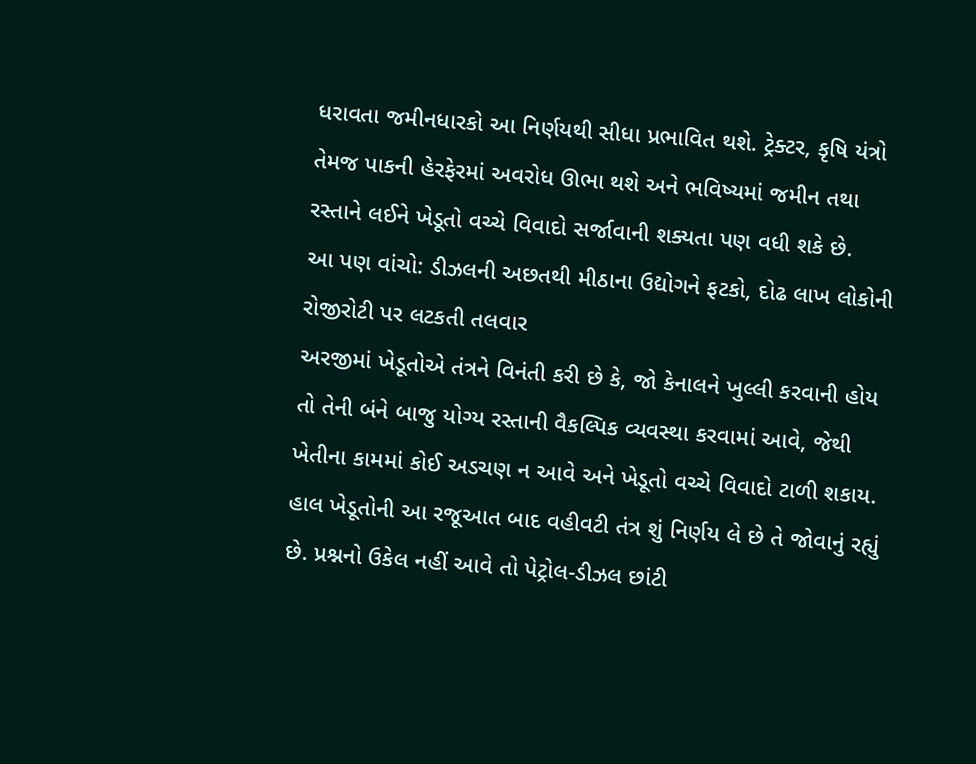ધરાવતા જમીનધારકો આ નિર્ણયથી સીધા પ્રભાવિત થશે. ટ્રેક્ટર, કૃષિ યંત્રો તેમજ પાકની હેરફેરમાં અવરોધ ઊભા થશે અને ભવિષ્યમાં જમીન તથા રસ્તાને લઈને ખેડૂતો વચ્ચે વિવાદો સર્જાવાની શક્યતા પણ વધી શકે છે.
આ પણ વાંચો: ડીઝલની અછતથી મીઠાના ઉદ્યોગને ફટકો, દોઢ લાખ લોકોની રોજીરોટી પર લટકતી તલવાર
અરજીમાં ખેડૂતોએ તંત્રને વિનંતી કરી છે કે, જો કેનાલને ખુલ્લી કરવાની હોય તો તેની બંને બાજુ યોગ્ય રસ્તાની વૈકલ્પિક વ્યવસ્થા કરવામાં આવે, જેથી ખેતીના કામમાં કોઈ અડચણ ન આવે અને ખેડૂતો વચ્ચે વિવાદો ટાળી શકાય. હાલ ખેડૂતોની આ રજૂઆત બાદ વહીવટી તંત્ર શું નિર્ણય લે છે તે જોવાનું રહ્યું છે. પ્રશ્નનો ઉકેલ નહીં આવે તો પેટ્રોલ-ડીઝલ છાંટી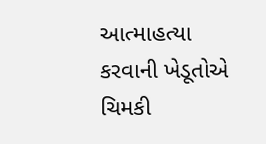આત્માહત્યા કરવાની ખેડૂતોએ ચિમકી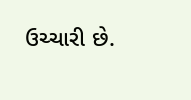ઉચ્ચારી છે.